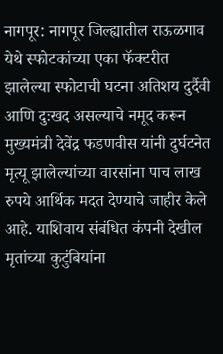नागपूर: नागपूर जिल्ह्यातील राऊळगाव येथे स्फोटकांच्या एका फॅक्टरीत झालेल्या स्फोटाची घटना अतिशय दुर्दैवी आणि दुःखद असल्याचे नमूद करून मुख्यमंत्री देवेंद्र फडणवीस यांनी दुर्घटनेत मृत्यू झालेल्यांच्या वारसांना पाच लाख रुपये आर्थिक मदत देण्याचे जाहीर केले आहे. याशिवाय संबंधित कंपनी देखील मृतांच्या कुटुंबियांना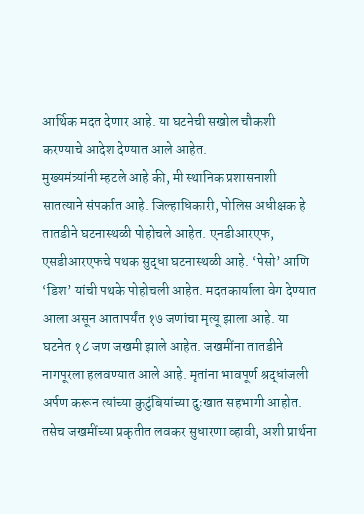आर्थिक मदत देणार आहे. या घटनेची सखोल चौकशी करण्याचे आदेश देण्यात आले आहेत.
मुख्यमंत्र्यांनी म्हटले आहे की, मी स्थानिक प्रशासनाशी सातत्याने संपर्कात आहे. जिल्हाधिकारी, पोलिस अधीक्षक हे तातडीने घटनास्थळी पोहोचले आहेत. एनडीआरएफ, एसडीआरएफचे पथक सुद्धा घटनास्थळी आहे. ‘पेसो’ आणि ‘डिश’ यांची पथके पोहोचली आहेत. मदतकार्याला वेग देण्यात आला असून आतापर्यंत १७ जणांचा मृत्यू झाला आहे. या घटनेत १८ जण जखमी झाले आहेत. जखमींना तातडीने नागपूरला हलवण्यात आले आहे. मृतांना भावपूर्ण श्रद्धांजली अर्पण करून त्यांच्या कुटुंबियांच्या दुःखात सहभागी आहोत. तसेच जखमींच्या प्रकृतीत लवकर सुधारणा व्हावी, अशी प्रार्थना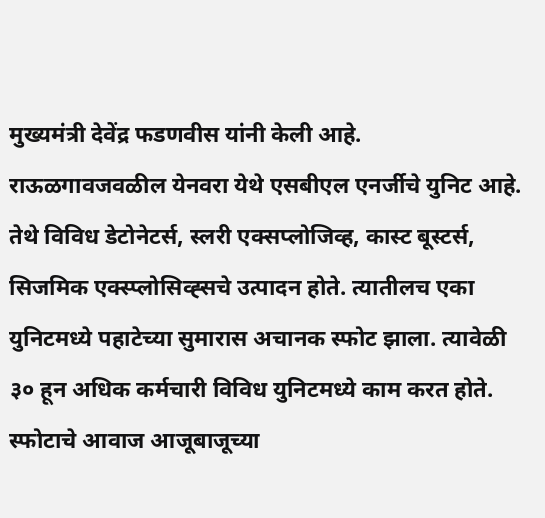मुख्यमंत्री देवेंद्र फडणवीस यांनी केली आहे.
राऊळगावजवळील येनवरा येथे एसबीएल एनर्जीचे युनिट आहे. तेथे विविध डेटोनेटर्स, स्लरी एक्सप्लोजिव्ह, कास्ट बूस्टर्स, सिजमिक एक्स्प्लोसिव्ह्सचे उत्पादन होते. त्यातीलच एका युनिटमध्ये पहाटेच्या सुमारास अचानक स्फोट झाला. त्यावेळी ३० हून अधिक कर्मचारी विविध युनिटमध्ये काम करत होते. स्फोटाचे आवाज आजूबाजूच्या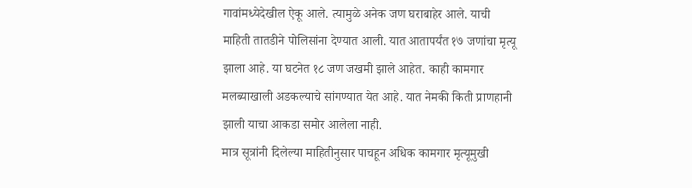गावांमध्येदेखील ऐकू आले. त्यामुळे अनेक जण घराबाहेर आले. याची माहिती तातडीने पोलिसांना देण्यात आली. यात आतापर्यंत १७ जणांचा मृत्यू झाला आहे. या घटनेत १८ जण जखमी झाले आहेत. काही कामगार मलब्याखाली अडकल्याचे सांगण्यात येत आहे. यात नेमकी किती प्राणहानी झाली याचा आकडा समोर आलेला नाही.
मात्र सूत्रांनी दिलेल्या माहितीनुसार पाचहून अधिक कामगार मृत्यूमुखी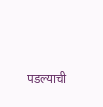पडल्याची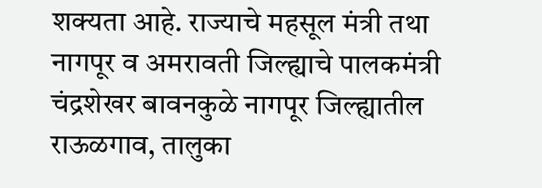शक्यता आहे. राज्याचे महसूल मंत्री तथा नागपूर व अमरावती जिल्ह्याचे पालकमंत्री चंद्रशेखर बावनकुळे नागपूर जिल्ह्यातील राऊळगाव, तालुका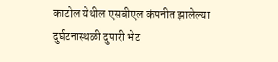काटोल येथील एसबीएल कंपनीत झालेल्या दुर्घटनास्थळी दुपारी भेट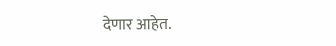देणार आहेत.